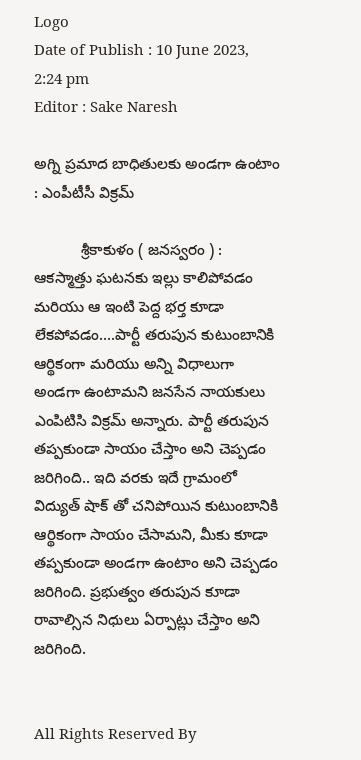Logo
Date of Publish : 10 June 2023, 2:24 pm
Editor : Sake Naresh

అగ్ని ప్రమాద బాధితులకు అండగా ఉంటాం : ఎంపీటీసీ విక్రమ్

           శ్రీకాకుళం ( జనస్వరం ) : ఆకస్మాత్తు ఘటనకు ఇల్లు కాలిపోవడం మరియు ఆ ఇంటి పెద్ద భర్త కూడా లేకపోవడం....పార్టీ తరుపున కుటుంబానికి ఆర్థికంగా మరియు అన్ని విధాలుగా అండగా ఉంటామని జనసేన నాయకులు ఎం‌పి‌టి‌సి విక్రమ్ అన్నారు. పార్టీ తరుపున తప్పకుండా సాయం చేస్తాం అని చెప్పడం జరిగింది.. ఇది వరకు ఇదే గ్రామంలో విద్యుత్ షాక్ తో చనిపోయిన కుటుంబానికి ఆర్థికంగా సాయం చేసామని, మీకు కూడా తప్పకుండా అండగా ఉంటాం అని చెప్పడం జరిగింది. ప్రభుత్వం తరుపున కూడా రావాల్సిన నిధులు ఏర్పాట్లు చేస్తాం అని జరిగింది.


All Rights Reserved By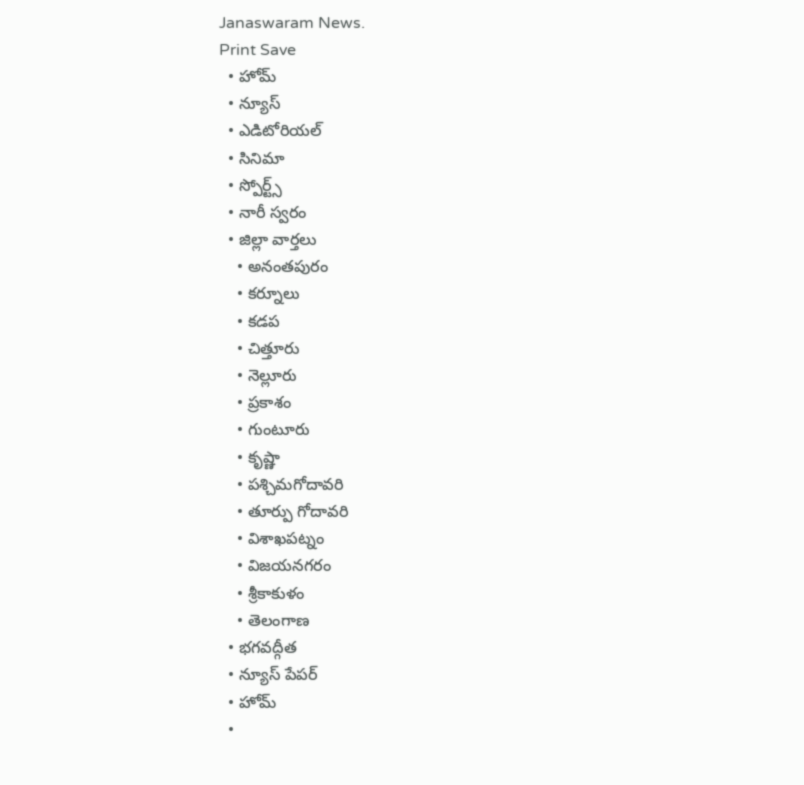Janaswaram News.
Print Save
  • హోమ్
  • న్యూస్
  • ఎడిటోరియల్
  • సినిమా
  • స్పోర్ట్స్
  • నారీ స్వరం
  • జిల్లా వార్తలు
    • అనంతపురం
    • కర్నూలు
    • కడప
    • చిత్తూరు
    • నెల్లూరు
    • ప్రకాశం
    • గుంటూరు
    • కృష్ణా
    • పశ్చిమగోదావరి
    • తూర్పు గోదావరి
    • విశాఖపట్నం
    • విజయనగరం
    • శ్రీకాకుళం
    • తెలంగాణ
  • భగవద్గీత
  • న్యూస్ పేపర్
  • హోమ్
  •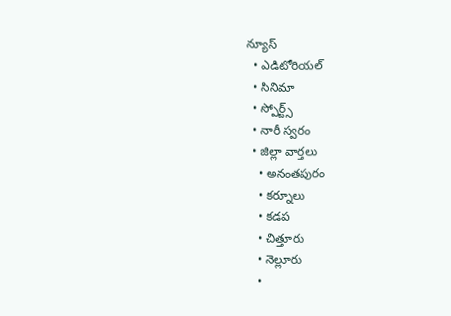న్యూస్
  • ఎడిటోరియల్
  • సినిమా
  • స్పోర్ట్స్
  • నారీ స్వరం
  • జిల్లా వార్తలు
    • అనంతపురం
    • కర్నూలు
    • కడప
    • చిత్తూరు
    • నెల్లూరు
    •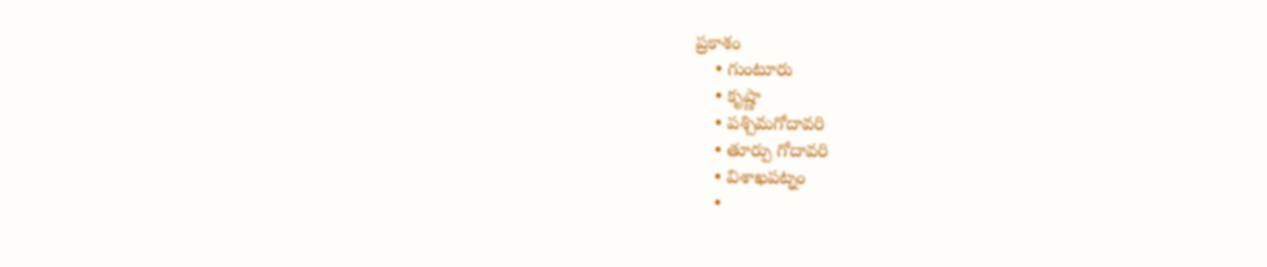ప్రకాశం
    • గుంటూరు
    • కృష్ణా
    • పశ్చిమగోదావరి
    • తూర్పు గోదావరి
    • విశాఖపట్నం
    •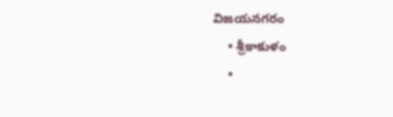విజయనగరం
    • శ్రీకాకుళం
    •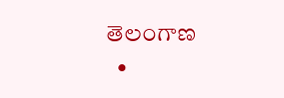తెలంగాణ
  •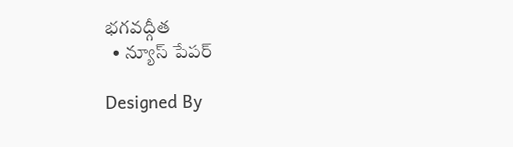భగవద్గీత
  • న్యూస్ పేపర్

Designed By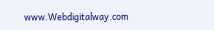www.Webdigitalway.com